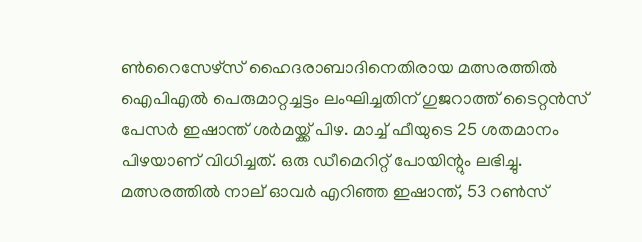ണ്‍റൈസേഴ്‌സ് ഹൈദരാബാദിനെതിരായ മത്സരത്തില്‍ ഐപിഎല്‍ പെരുമാറ്റച്ചട്ടം ലംഘിച്ചതിന് ഗുജറാത്ത് ടൈറ്റന്‍സ് പേസര്‍ ഇഷാന്ത് ശര്‍മയ്ക്ക് പിഴ. മാച്ച് ഫീയുടെ 25 ശതമാനം പിഴയാണ് വിധിച്ചത്. ഒരു ഡീമെറിറ്റ് പോയിന്റും ലഭിച്ചു. മത്സരത്തില്‍ നാല് ഓവർ എറിഞ്ഞ ഇഷാന്ത്, 53 റണ്‍സ്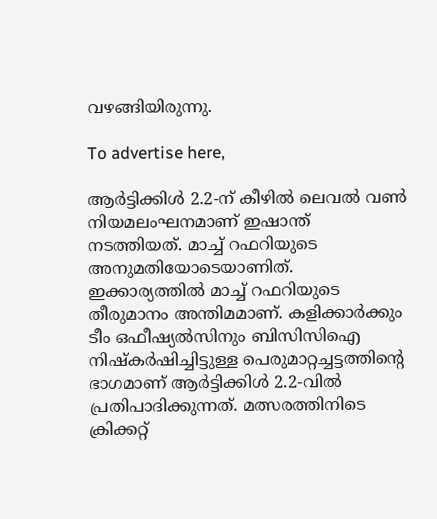വഴങ്ങിയിരുന്നു.

To advertise here,

ആര്‍ട്ടിക്കിള്‍ 2.2-ന് കീഴില്‍ ലെവല്‍ വണ്‍ നിയമലംഘനമാണ് ഇഷാന്ത് നടത്തിയത്. മാച്ച് റഫറിയുടെ അനുമതിയോടെയാണിത്. ഇക്കാര്യത്തില്‍ മാച്ച് റഫറിയുടെ തീരുമാനം അന്തിമമാണ്. കളിക്കാര്‍ക്കും ടീം ഒഫീഷ്യല്‍സിനും ബിസിസിഐ നിഷ്‌കര്‍ഷിച്ചിട്ടുള്ള പെരുമാറ്റച്ചട്ടത്തിന്റെ ഭാഗമാണ് ആര്‍ട്ടിക്കിള്‍ 2.2-വില്‍ പ്രതിപാദിക്കുന്നത്. മത്സരത്തിനിടെ ക്രിക്കറ്റ്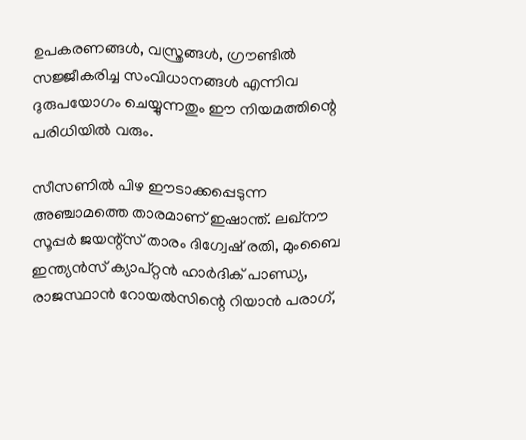ഉപകരണങ്ങള്‍, വസ്ത്രങ്ങള്‍, ഗ്രൗണ്ടില്‍ സജ്ജീകരിച്ച സംവിധാനങ്ങള്‍ എന്നിവ ദുരുപയോഗം ചെയ്യുന്നതും ഈ നിയമത്തിന്റെ പരിധിയില്‍ വരും.

സീസണില്‍ പിഴ ഈടാക്കപ്പെടുന്ന അഞ്ചാമത്തെ താരമാണ് ഇഷാന്ത്. ലഖ്‌നൗ സൂപ്പര്‍ ജയന്റ്‌സ് താരം ദിഗ്വേഷ് രതി, മുംബൈ ഇന്ത്യന്‍സ് ക്യാപ്റ്റന്‍ ഹാര്‍ദിക് പാണ്ഡ്യ, രാജസ്ഥാന്‍ റോയല്‍സിന്റെ റിയാന്‍ പരാഗ്,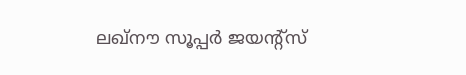ലഖ്‌നൗ സൂപ്പര്‍ ജയന്റ്‌സ്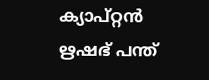ക്യാപ്റ്റന്‍ ഋഷഭ് പന്ത്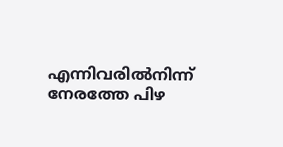എന്നിവരില്‍നിന്ന് നേരത്തേ പിഴ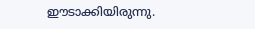ഈടാക്കിയിരുന്നു.